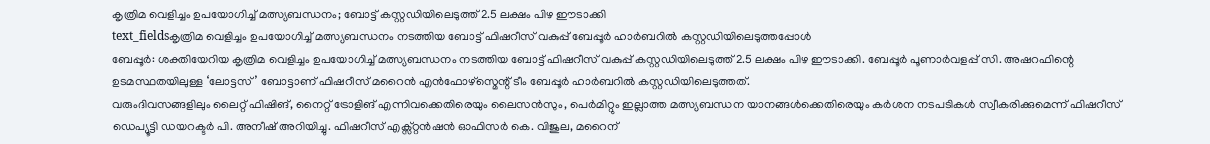കൃത്രിമ വെളിച്ചം ഉപയോഗിച്ച് മത്സ്യബന്ധനം; ബോട്ട് കസ്റ്റഡിയിലെടുത്ത് 2.5 ലക്ഷം പിഴ ഈടാക്കി
text_fieldsകൃത്രിമ വെളിച്ചം ഉപയോഗിച്ച് മത്സ്യബന്ധനം നടത്തിയ ബോട്ട് ഫിഷറീസ് വകുപ്പ് ബേപ്പൂർ ഹാർബറിൽ കസ്റ്റഡിയിലെടുത്തപ്പോൾ
ബേപ്പൂർ: ശക്തിയേറിയ കൃത്രിമ വെളിച്ചം ഉപയോഗിച്ച് മത്സ്യബന്ധനം നടത്തിയ ബോട്ട് ഫിഷറീസ് വകുപ്പ് കസ്റ്റഡിയിലെടുത്ത് 2.5 ലക്ഷം പിഴ ഈടാക്കി. ബേപ്പൂർ പൂണാർവളപ്പ് സി. അഷറഫിന്റെ ഉടമസ്ഥതയിലുള്ള ‘ലോട്ടസ്’ ബോട്ടാണ് ഫിഷറീസ് മറൈൻ എൻഫോഴ്സ്മെന്റ് ടീം ബേപ്പൂർ ഹാർബറിൽ കസ്റ്റഡിയിലെടുത്തത്.
വരുംദിവസങ്ങളിലും ലൈറ്റ് ഫിഷിങ്, നൈറ്റ് ട്രോളിങ് എന്നിവക്കെതിരെയും ലൈസൻസും, പെർമിറ്റും ഇല്ലാത്ത മത്സ്യബന്ധന യാനങ്ങൾക്കെതിരെയും കർശന നടപടികൾ സ്വീകരിക്കുമെന്ന് ഫിഷറീസ് ഡെപ്യൂട്ടി ഡയറക്ടർ പി. അനീഷ് അറിയിച്ചു. ഫിഷറീസ് എക്സ്റ്റൻഷൻ ഓഫിസർ കെ. വിജുല, മറൈന്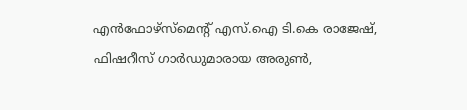എൻഫോഴ്സ്മെന്റ് എസ്.ഐ ടി.കെ രാജേഷ്, ഫിഷറീസ് ഗാർഡുമാരായ അരുൺ,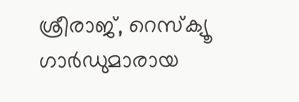ശ്രീരാജ്, റെസ്ക്യൂ ഗാർഡുമാരായ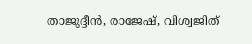താജുദ്ദീൻ, രാജേഷ്, വിശ്വജിത്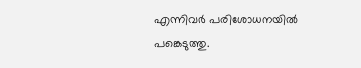എന്നിവർ പരിശോധനയിൽ പങ്കെടുത്തു.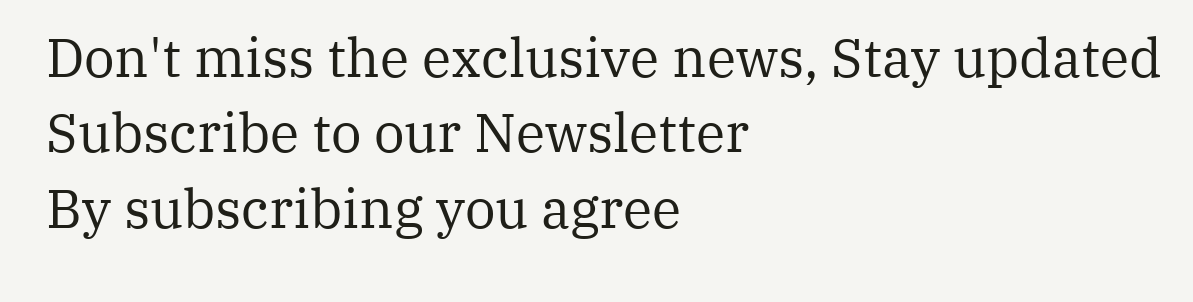Don't miss the exclusive news, Stay updated
Subscribe to our Newsletter
By subscribing you agree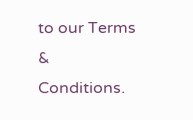to our Terms & Conditions.